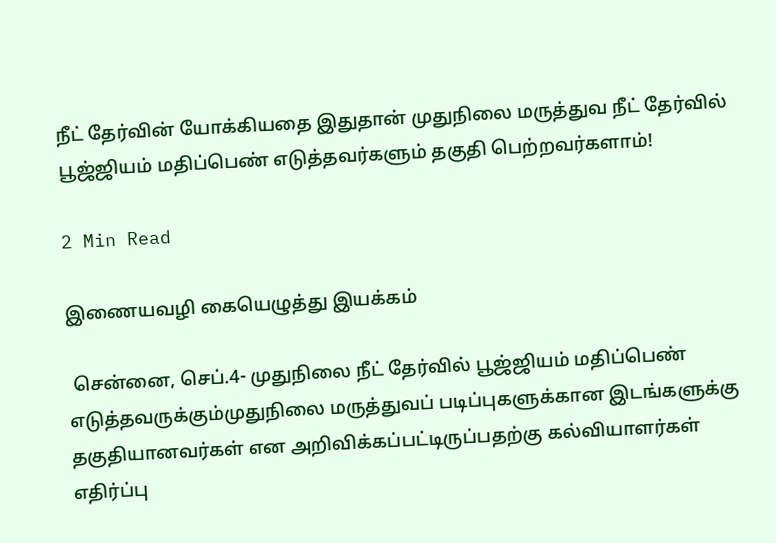நீட் தேர்வின் யோக்கியதை இதுதான் முதுநிலை மருத்துவ நீட் தேர்வில் பூஜ்ஜியம் மதிப்பெண் எடுத்தவர்களும் தகுதி பெற்றவர்களாம்!

2 Min Read

இணையவழி கையெழுத்து இயக்கம்

 சென்னை, செப்.4- முதுநிலை நீட் தேர்வில் பூஜ்ஜியம் மதிப்பெண் எடுத்தவருக்கும்முதுநிலை மருத்துவப் படிப்புகளுக்கான இடங்களுக்கு தகுதியானவர்கள் என அறிவிக்கப்பட்டிருப்பதற்கு கல்வியாளர்கள் எதிர்ப்பு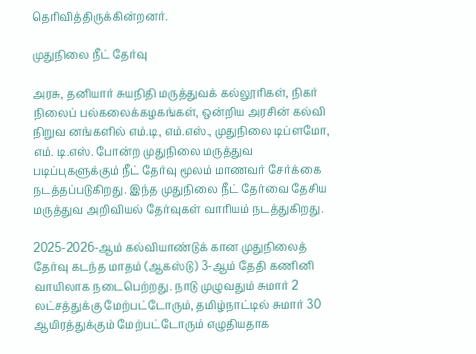தெரிவித்திருக்கின்றனர்.

முதுநிலை நீட் தேர்வு

அரசு, தனியார் சுயநிதி மருத்துவக் கல்லூரிகள், நிகர் நிலைப் பல்கலைக்கழகங்கள், ஒன்றிய அரசின் கல்வி நிறுவ னங்களில் எம்.டி, எம்.எஸ்., முதுநிலை டிப்ளமோ, எம். டி.எஸ். போன்ற முதுநிலை மருத்துவ படிப்புகளுக்கும் நீட் தேர்வு மூலம் மாணவர் சேர்க்கை நடத்தப்படுகிறது. இந்த முதுநிலை நீட் தேர்வை தேசிய மருத்துவ அறிவியல் தேர்வுகள் வாரியம் நடத்துகிறது.

2025-2026-ஆம் கல்வியாண்டுக் கான முதுநிலைத் தேர்வு கடந்த மாதம் (ஆகஸ்டு) 3-ஆம் தேதி கணினி வாயிலாக நடைபெற்றது. நாடு முழுவதும் சுமார் 2 லட்சத்துக்கு மேற்பட்டோரும், தமிழ்நாட்டில் சுமார் 30 ஆயிரத்துக்கும் மேற்பட்டோரும் எழுதியதாக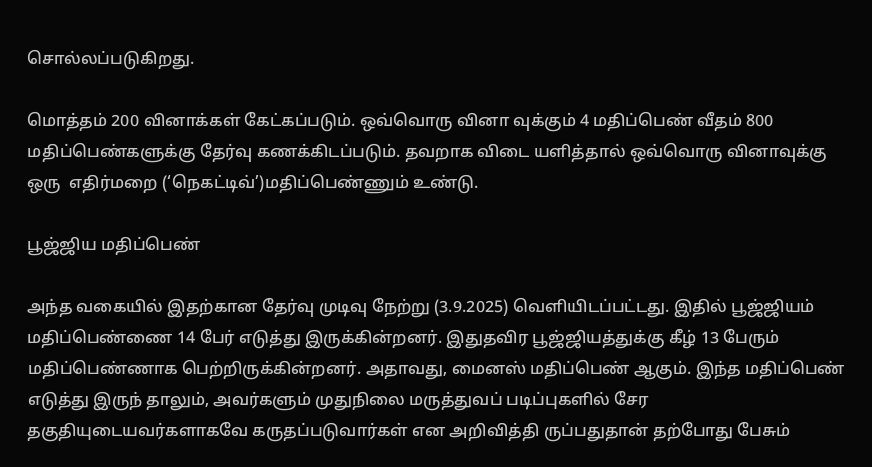சொல்லப்படுகிறது.

மொத்தம் 200 வினாக்கள் கேட்கப்படும். ஒவ்வொரு வினா வுக்கும் 4 மதிப்பெண் வீதம் 800 மதிப்பெண்களுக்கு தேர்வு கணக்கிடப்படும். தவறாக விடை யளித்தால் ஒவ்வொரு வினாவுக்கு ஒரு  எதிர்மறை (‘நெகட்டிவ்’)மதிப்பெண்ணும் உண்டு.

பூஜ்ஜிய மதிப்பெண்

அந்த வகையில் இதற்கான தேர்வு முடிவு நேற்று (3.9.2025) வெளியிடப்பட்டது. இதில் பூஜ்ஜியம் மதிப்பெண்ணை 14 பேர் எடுத்து இருக்கின்றனர். இதுதவிர பூஜ்ஜியத்துக்கு கீழ் 13 பேரும் மதிப்பெண்ணாக பெற்றிருக்கின்றனர். அதாவது, மைனஸ் மதிப்பெண் ஆகும். இந்த மதிப்பெண் எடுத்து இருந் தாலும், அவர்களும் முதுநிலை மருத்துவப் படிப்புகளில் சேர தகுதியுடையவர்களாகவே கருதப்படுவார்கள் என அறிவித்தி ருப்பதுதான் தற்போது பேசும்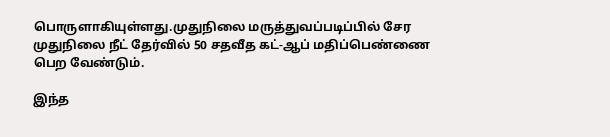பொருளாகியுள்ளது.முதுநிலை மருத்துவப்படிப்பில் சேர முதுநிலை நீட் தேர்வில் 50 சதவீத கட்-ஆப் மதிப்பெண்ணை பெற வேண்டும்.

இந்த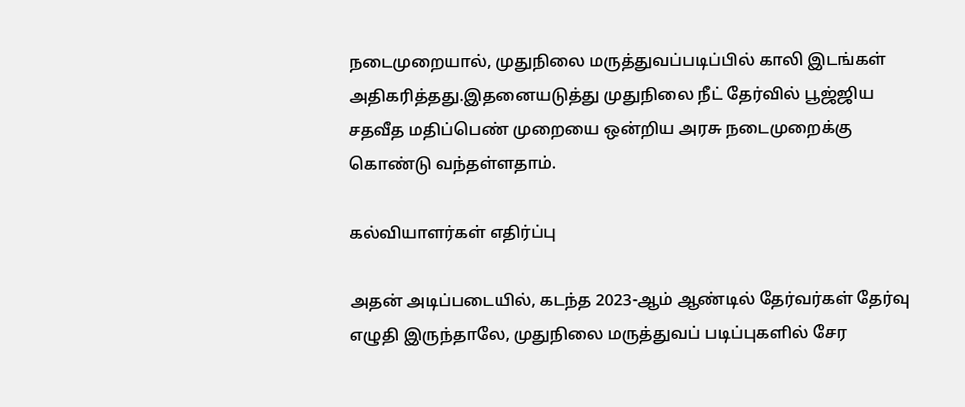நடைமுறையால், முதுநிலை மருத்துவப்படிப்பில் காலி இடங்கள் அதிகரித்தது.இதனையடுத்து முதுநிலை நீட் தேர்வில் பூஜ்ஜிய சதவீத மதிப்பெண் முறையை ஒன்றிய அரசு நடைமுறைக்கு கொண்டு வந்தள்ளதாம்.

கல்வியாளர்கள் எதிர்ப்பு

அதன் அடிப்படையில், கடந்த 2023-ஆம் ஆண்டில் தேர்வர்கள் தேர்வு எழுதி இருந்தாலே, முதுநிலை மருத்துவப் படிப்புகளில் சேர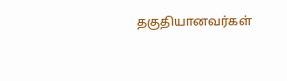தகுதியானவர்கள்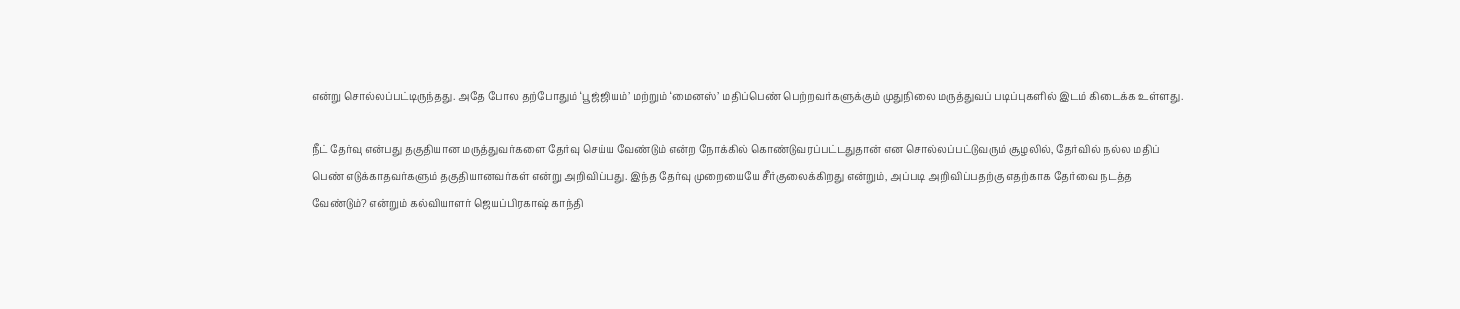என்று சொல்லப்பட்டிருந்தது. அதே போல தற்போதும் ‘பூஜ்ஜியம்’ மற்றும் ‘மைனஸ்’ மதிப்பெண் பெற்றவர்களுக்கும் முதுநிலை மருத்துவப் படிப்புகளில் இடம் கிடைக்க உள்ளது.

நீட் தேர்வு என்பது தகுதியான மருத்துவர்களை தேர்வு செய்ய வேண்டும் என்ற நோக்கில் கொண்டுவரப்பட்டதுதான் என சொல்லப்பட்டுவரும் சூழலில், தேர்வில் நல்ல மதிப் பெண் எடுக்காதவர்களும் தகுதியானவர்கள் என்று அறிவிப்பது. இந்த தேர்வு முறையையே சீர்குலைக்கிறது என்றும், அப்படி அறிவிப்பதற்கு எதற்காக தேர்வை நடத்த வேண்டும்? என்றும் கல்வியாளர் ஜெயப்பிரகாஷ் காந்தி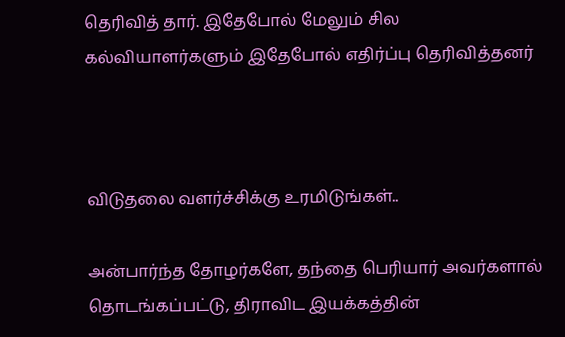தெரிவித் தார். இதேபோல் மேலும் சில கல்வியாளர்களும் இதேபோல் எதிர்ப்பு தெரிவித்தனர்



விடுதலை வளர்ச்சிக்கு உரமிடுங்கள்..

அன்பார்ந்த தோழர்களே, தந்தை பெரியார் அவர்களால் தொடங்கப்பட்டு, திராவிட இயக்கத்தின்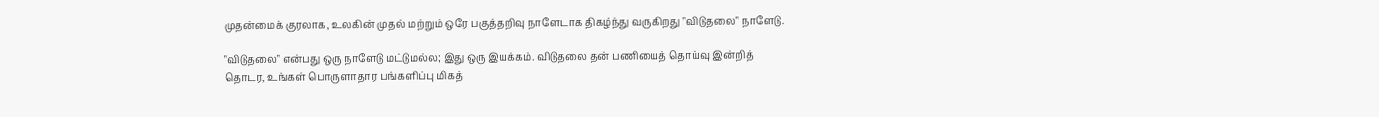முதன்மைக் குரலாக, உலகின் முதல் மற்றும் ஒரே பகுத்தறிவு நாளேடாக திகழ்ந்து வருகிறது "விடுதலை" நாளேடு.

"விடுதலை" என்பது ஒரு நாளேடு மட்டுமல்ல; இது ஒரு இயக்கம். விடுதலை தன் பணியைத் தொய்வு இன்றித் தொடர, உங்கள் பொருளாதார பங்களிப்பு மிகத்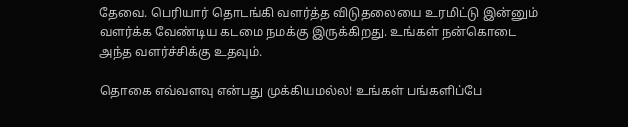தேவை. பெரியார் தொடங்கி வளர்த்த விடுதலையை உரமிட்டு இன்னும் வளர்க்க வேண்டிய கடமை நமக்கு இருக்கிறது. உங்கள் நன்கொடை அந்த வளர்ச்சிக்கு உதவும்.

தொகை எவ்வளவு என்பது முக்கியமல்ல! உங்கள் பங்களிப்பே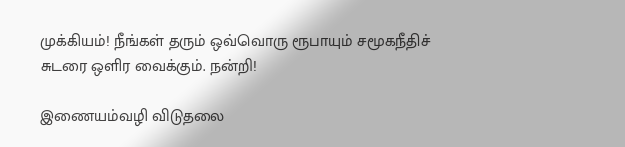முக்கியம்! நீங்கள் தரும் ஒவ்வொரு ரூபாயும் சமூகநீதிச் சுடரை ஒளிர வைக்கும். நன்றி!

இணையம்வழி விடுதலை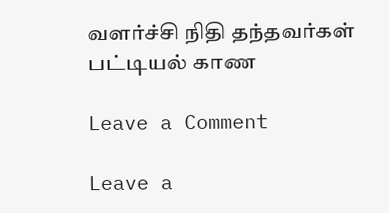வளர்ச்சி நிதி தந்தவர்கள் பட்டியல் காண

Leave a Comment

Leave a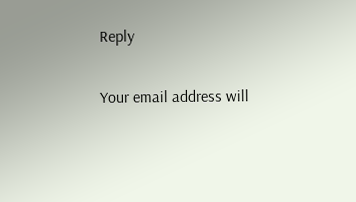Reply

Your email address will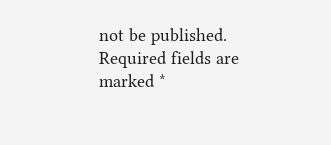not be published. Required fields are marked *